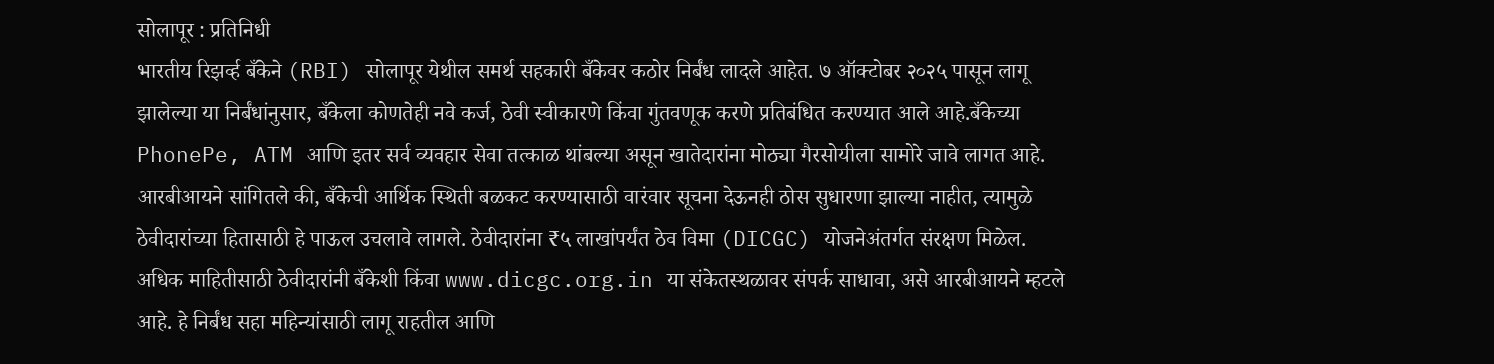सोलापूर : प्रतिनिधी
भारतीय रिझर्व्ह बँकेने (RBI) सोलापूर येथील समर्थ सहकारी बँकेवर कठोर निर्बंध लादले आहेत. ७ ऑक्टोबर २०२५ पासून लागू झालेल्या या निर्बंधांनुसार, बँकेला कोणतेही नवे कर्ज, ठेवी स्वीकारणे किंवा गुंतवणूक करणे प्रतिबंधित करण्यात आले आहे.बँकेच्या PhonePe, ATM आणि इतर सर्व व्यवहार सेवा तत्काळ थांबल्या असून खातेदारांना मोठ्या गैरसोयीला सामोरे जावे लागत आहे.
आरबीआयने सांगितले की, बँकेची आर्थिक स्थिती बळकट करण्यासाठी वारंवार सूचना देऊनही ठोस सुधारणा झाल्या नाहीत, त्यामुळे ठेवीदारांच्या हितासाठी हे पाऊल उचलावे लागले. ठेवीदारांना ₹५ लाखांपर्यंत ठेव विमा (DICGC) योजनेअंतर्गत संरक्षण मिळेल. अधिक माहितीसाठी ठेवीदारांनी बँकेशी किंवा www.dicgc.org.in या संकेतस्थळावर संपर्क साधावा, असे आरबीआयने म्हटले आहे. हे निर्बंध सहा महिन्यांसाठी लागू राहतील आणि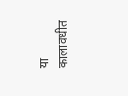या कालावधीत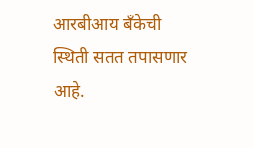आरबीआय बँकेची स्थिती सतत तपासणार आहे.